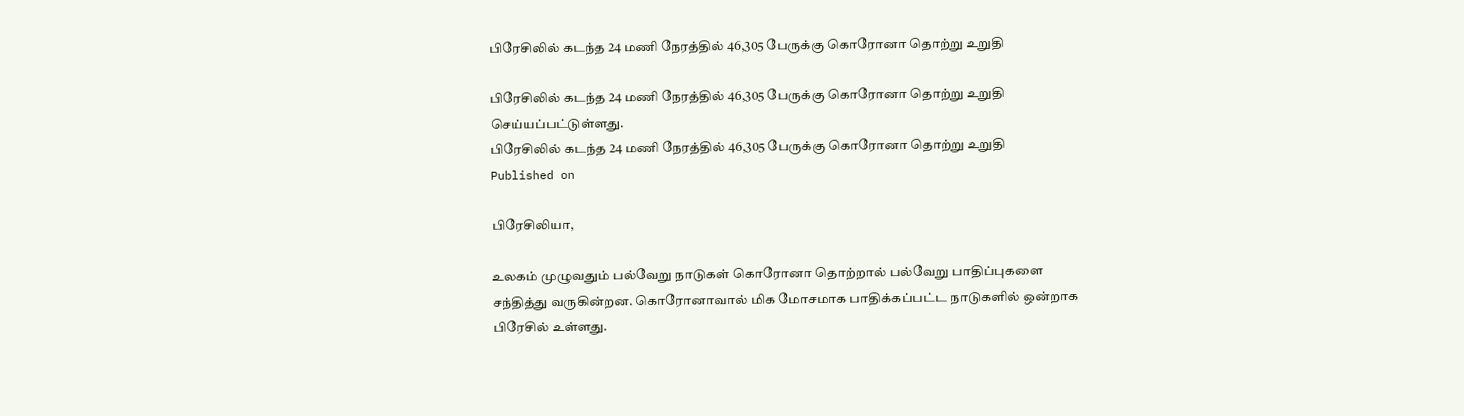பிரேசிலில் கடந்த 24 மணி நேரத்தில் 46,305 பேருக்கு கொரோனா தொற்று உறுதி

பிரேசிலில் கடந்த 24 மணி நேரத்தில் 46,305 பேருக்கு கொரோனா தொற்று உறுதி செய்யப்பட்டுள்ளது.
பிரேசிலில் கடந்த 24 மணி நேரத்தில் 46,305 பேருக்கு கொரோனா தொற்று உறுதி
Published on

பிரேசிலியா,

உலகம் முழுவதும் பல்வேறு நாடுகள் கொரோனா தொற்றால் பல்வேறு பாதிப்புகளை சந்தித்து வருகின்றன. கொரோனாவால் மிக மோசமாக பாதிக்கப்பட்ட நாடுகளில் ஒன்றாக பிரேசில் உள்ளது.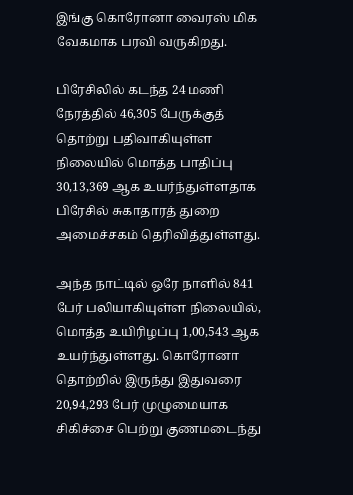இங்கு கொரோனா வைரஸ் மிக வேகமாக பரவி வருகிறது.

பிரேசிலில் கடந்த 24 மணி நேரத்தில் 46,305 பேருக்குத் தொற்று பதிவாகியுள்ள நிலையில் மொத்த பாதிப்பு 30,13,369 ஆக உயர்ந்துள்ளதாக பிரேசில் சுகாதாரத் துறை அமைச்சகம் தெரிவித்துள்ளது.

அந்த நாட்டில் ஒரே நாளில் 841 பேர் பலியாகியுள்ள நிலையில், மொத்த உயிரிழப்பு 1,00,543 ஆக உயர்ந்துள்ளது. கொரோனா தொற்றில் இருந்து இதுவரை 20,94,293 பேர் முழுமையாக சிகிச்சை பெற்று குணமடைந்து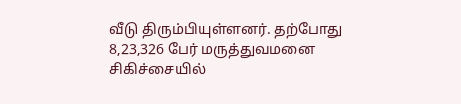வீடு திரும்பியுள்ளனர். தற்போது 8,23,326 பேர் மருத்துவமனை சிகிச்சையில்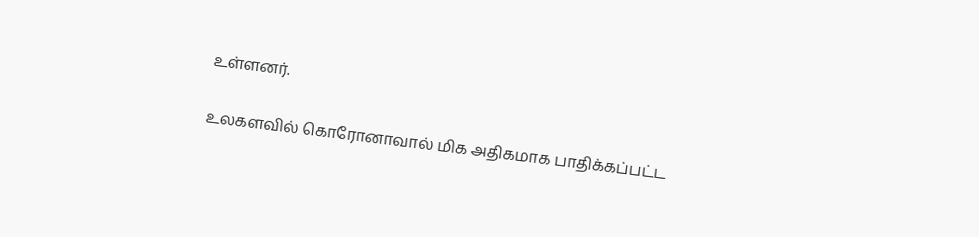உள்ளனர்.

உலகளவில் கொரோனாவால் மிக அதிகமாக பாதிக்கப்பட்ட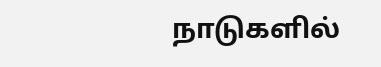நாடுகளில்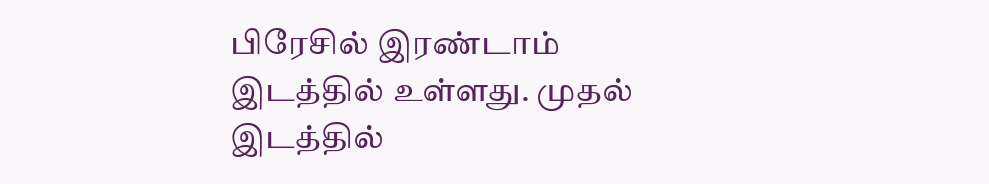பிரேசில் இரண்டாம் இடத்தில் உள்ளது. முதல் இடத்தில்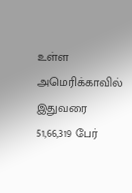உள்ள அமெரிக்காவில் இதுவரை 51,66,319 பேர்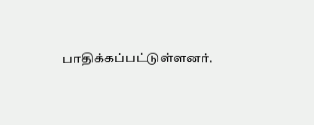பாதிக்கப்பட்டுள்ளனர்.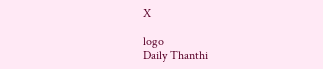X

logo
Daily Thanthi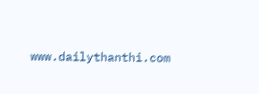www.dailythanthi.com